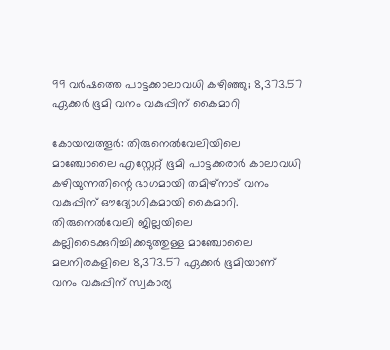99 വർഷത്തെ പാട്ടക്കാലാവധി കഴിഞ്ഞു; 8,373.57 ഏക്കർ ഭൂമി വനം വകുപ്പിന് കൈമാറി

കോയമ്പത്തൂർ: തിരുനെൽവേലിയിലെ മാഞ്ചോലൈ എസ്റ്റേറ്റ് ഭൂമി പാട്ടക്കരാർ കാലാവധി കഴിയുന്നതിന്റെ ഭാഗമായി തമിഴ്‌നാട് വനം വകുപ്പിന് ഔദ്യോഗികമായി കൈമാറി. തിരുനെൽവേലി ജില്ലയിലെ കല്ലിടൈക്കുറിച്ചിക്കടുത്തുള്ള മാഞ്ചോലൈ മലനിരകളിലെ 8,373.57 ഏക്കർ ഭൂമിയാണ് വനം വകുപ്പിന് സ്വകാര്യ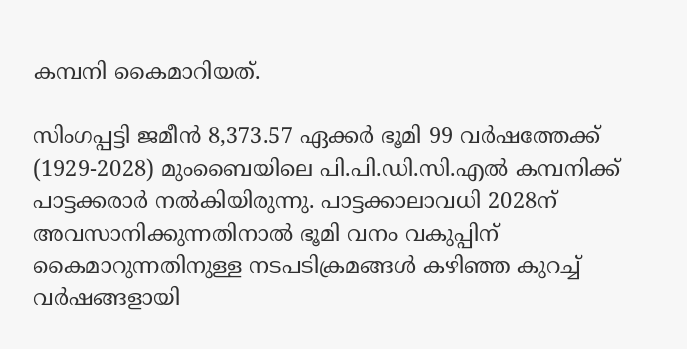കമ്പനി കൈമാറിയത്.

സിംഗപ്പട്ടി ജമീൻ 8,373.57 ഏക്കർ ഭൂമി 99 വർഷത്തേക്ക് (1929-2028) മുംബൈയിലെ പി.പി.ഡി.സി.എൽ കമ്പനിക്ക് പാട്ടക്കരാർ നൽകിയിരുന്നു. പാട്ടക്കാലാവധി 2028ന് അവസാനിക്കുന്നതിനാൽ ഭൂമി വനം വകുപ്പിന് കൈമാറുന്നതിനുള്ള നടപടിക്രമങ്ങൾ കഴിഞ്ഞ കുറച്ച് വർഷങ്ങളായി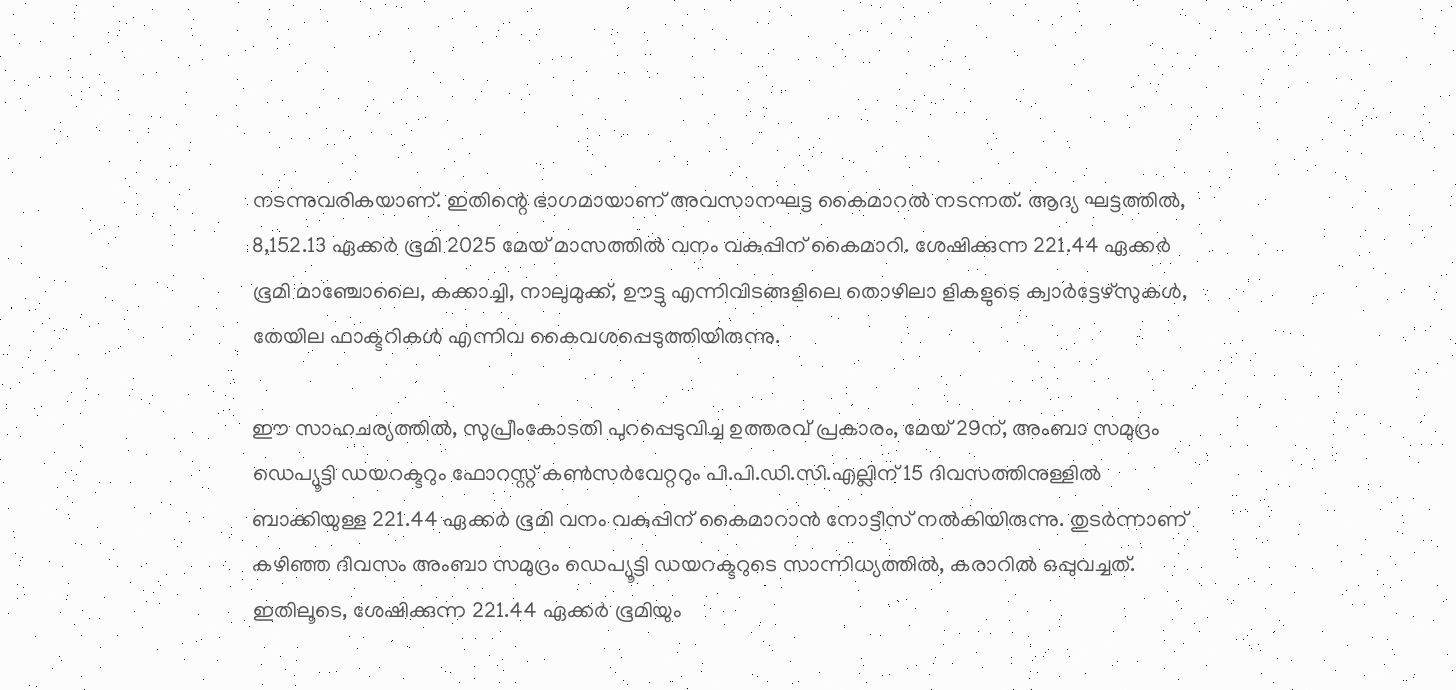നടന്നുവരികയാണ്. ഇതിന്റെ ഭാഗമായാണ് അവസാനഘട്ട കൈമാറൽ നടന്നത്. ആദ്യ ഘട്ടത്തിൽ, 8,152.13 ഏക്കർ ഭൂമി 2025 മേയ് മാസത്തിൽ വനം വകുപ്പിന് കൈമാറി. ശേഷിക്കുന്ന 221.44 ഏക്കർ ഭൂമി മാഞ്ചോലൈ, കക്കാച്ചി, നാലുമുക്ക്, ഊട്ടു എന്നിവിടങ്ങളിലെ തൊഴിലാ ളികളുടെ ക്വാർട്ടേഴ്‌സുകൾ, തേയില ഫാക്ടറികൾ എന്നിവ കൈവശപ്പെടുത്തിയിരുന്നു.

ഈ സാഹചര്യത്തിൽ, സുപ്രീംകോടതി പുറപ്പെടുവിച്ച ഉത്തരവ് പ്രകാരം, മേയ് 29ന്, അംബാ സമുദ്രം ഡെപ്യൂട്ടി ഡയറക്ടറും ഫോറസ്റ്റ് കൺസർവേറ്ററും പി.പി.ഡി.സി.എല്ലിന് 15 ദിവസത്തിനുള്ളിൽ ബാക്കിയുള്ള 221.44 ഏക്കർ ഭൂമി വനം വകുപ്പിന് കൈമാറാൻ നോട്ടീസ് നൽകിയിരുന്നു. തുടർന്നാണ് കഴിഞ്ഞ ദിവസം അംബാ സമുദ്രം ഡെപ്യൂട്ടി ഡയറക്ടറുടെ സാന്നിധ്യത്തിൽ, കരാറിൽ ഒപ്പുവച്ചത്. ഇതിലൂടെ, ശേഷിക്കുന്ന 221.44 ഏക്കർ ഭൂമിയും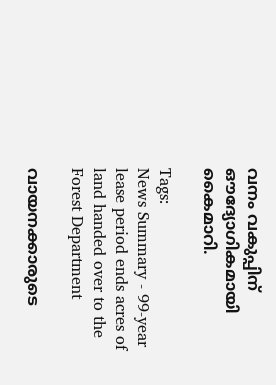വനം വകുപ്പിന് ഔദ്യോഗികമായി കൈമാറി.

Tags:
News Summary - 99-year lease period ends acres of land handed over to the Forest Department

വായനക്കാരുടെ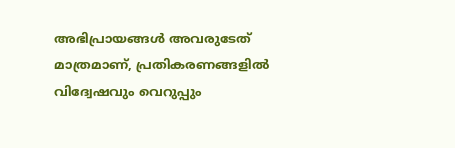അഭിപ്രായങ്ങള്‍ അവരുടേത് മാത്രമാണ്, പ്രതികരണങ്ങളിൽ വിദ്വേഷവും വെറുപ്പും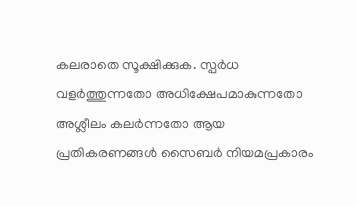കലരാതെ സൂക്ഷിക്കുക. സ്പർധ വളർത്തുന്നതോ അധിക്ഷേപമാകുന്നതോ അശ്ലീലം കലർന്നതോ ആയ പ്രതികരണങ്ങൾ സൈബർ നിയമപ്രകാരം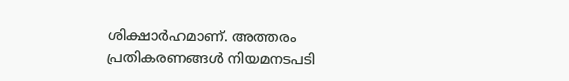ശിക്ഷാർഹമാണ്. അത്തരം പ്രതികരണങ്ങൾ നിയമനടപടി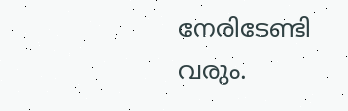നേരിടേണ്ടി വരും.